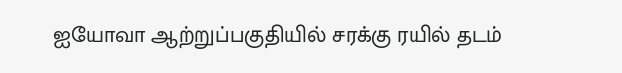ஐயோவா ஆற்றுப்பகுதியில் சரக்கு ரயில் தடம்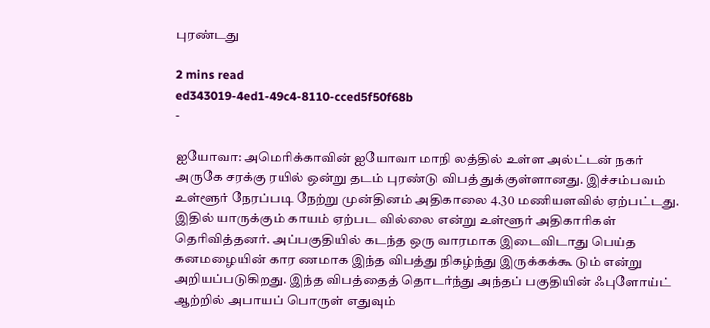புரண்டது

2 mins read
ed343019-4ed1-49c4-8110-cced5f50f68b
-

ஐயோவா: அமெரிக்காவின் ஐயோவா மாநி லத்தில் உள்ள அல்ட்டன் நகர் அருகே சரக்கு ரயில் ஒன்று தடம் புரண்டு விபத் துக்குள்ளானது. இச்சம்பவம் உள்ளூர் நேரப்படி நேற்று முன்தினம் அதிகாலை 4.30 மணியளவில் ஏற்பட்டது. இதில் யாருக்கும் காயம் ஏற்பட வில்லை என்று உள்ளூர் அதிகாரிகள் தெரிவித்தனர். அப்பகுதியில் கடந்த ஒரு வாரமாக இடைவிடாது பெய்த கனமழையின் கார ணமாக இந்த விபத்து நிகழ்ந்து இருக்கக்கூ டும் என்று அறியப்படுகிறது. இந்த விபத்தைத் தொடர்ந்து அந்தப் பகுதியின் ஃபுளோய்ட் ஆற்றில் அபாயப் பொருள் எதுவும்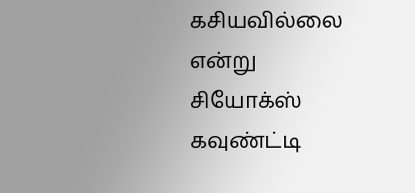கசியவில்லை என்று சியோக்ஸ் கவுண்ட்டி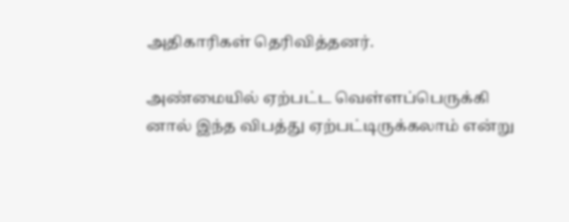அதிகாரிகள் தெரிவித்தனர்.

அண்மையில் ஏற்பட்ட வெள்ளப்பெருக்கி னால் இந்த விபத்து ஏற்பட்டிருக்கலாம் என்று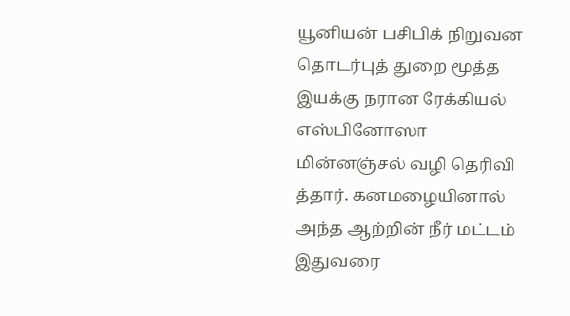யூனியன் பசிபிக் நிறுவன தொடர்புத் துறை மூத்த இயக்கு நரான ரேக்கியல் எஸ்பினோஸா மின்னஞ்சல் வழி தெரிவி த்தார். கனமழையினால் அந்த ஆற்றின் நீர் மட்டம் இதுவரை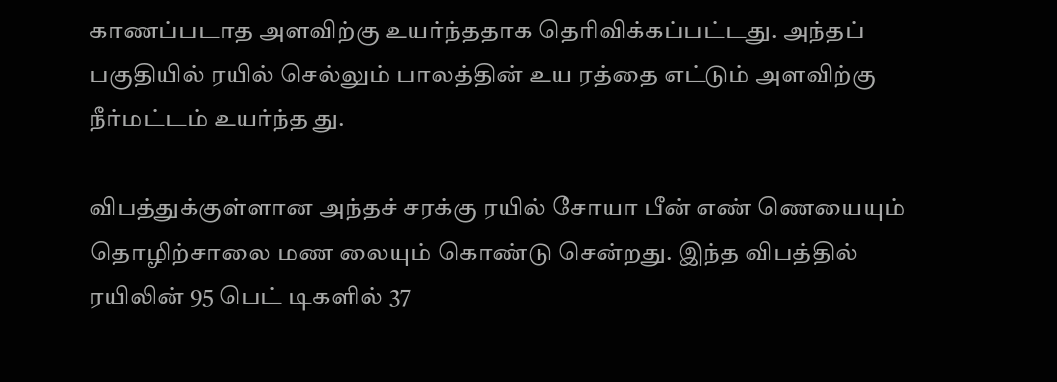காணப்படாத அளவிற்கு உயர்ந்ததாக தெரிவிக்கப்பட்டது. அந்தப் பகுதியில் ரயில் செல்லும் பாலத்தின் உய ரத்தை எட்டும் அளவிற்கு நீர்மட்டம் உயர்ந்த து.

விபத்துக்குள்ளான அந்தச் சரக்கு ரயில் சோயா பீன் எண் ணெயையும் தொழிற்சாலை மண லையும் கொண்டு சென்றது. இந்த விபத்தில் ரயிலின் 95 பெட் டிகளில் 37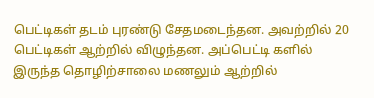பெட்டிகள் தடம் புரண்டு சேதமடைந்தன. அவற்றில் 20 பெட்டிகள் ஆற்றில் விழுந்தன. அப்பெட்டி களில் இருந்த தொழிற்சாலை மணலும் ஆற்றில்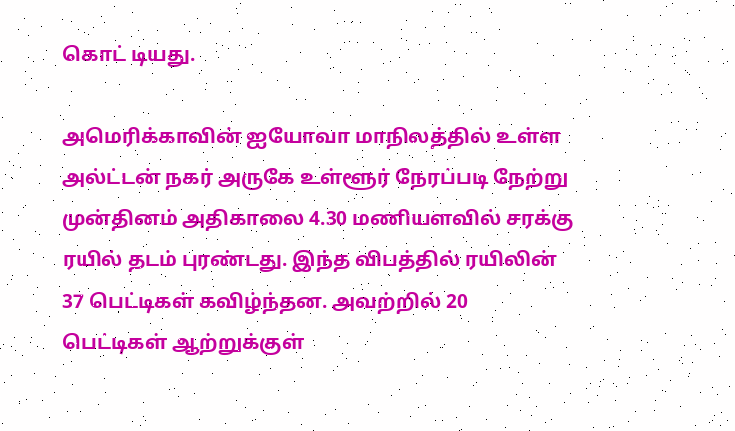கொட் டியது.

அமெரிக்காவின் ஐயோவா மாநிலத்தில் உள்ள அல்ட்டன் நகர் அருகே உள்ளூர் நேரப்படி நேற்று முன்தினம் அதிகாலை 4.30 மணியளவில் சரக்கு ரயில் தடம் புரண்டது. இந்த விபத்தில் ரயிலின் 37 பெட்டிகள் கவிழ்ந்தன. அவற்றில் 20 பெட்டிகள் ஆற்றுக்குள்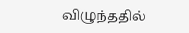விழுந்ததில்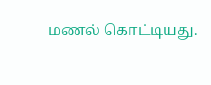மணல் கொட்டியது.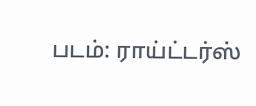படம்: ராய்ட்டர்ஸ்